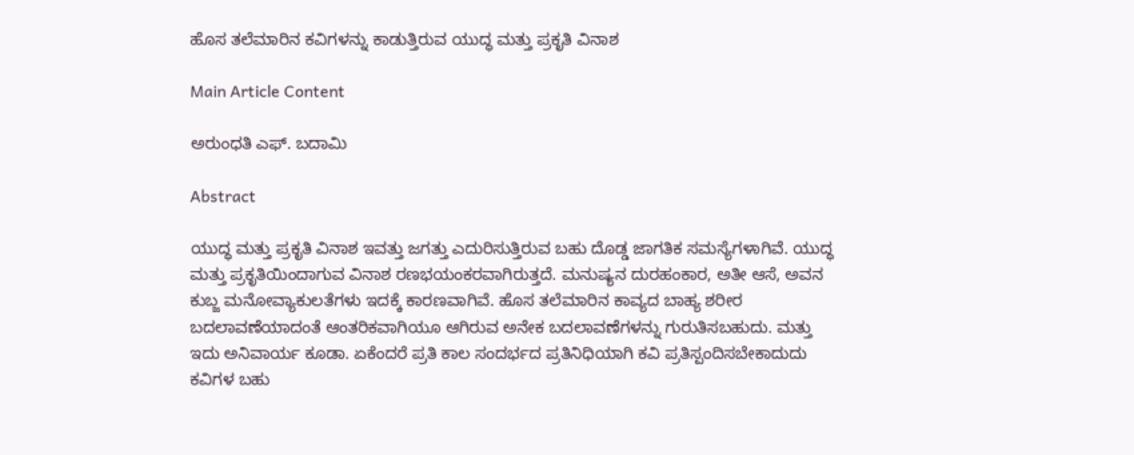ಹೊಸ ತಲೆಮಾರಿನ ಕವಿಗಳನ್ನು ಕಾಡುತ್ತಿರುವ ಯುದ್ಧ ಮತ್ತು ಪ್ರಕೃತಿ ವಿನಾಶ

Main Article Content

ಅರುಂಧತಿ ಎಫ್. ಬದಾಮಿ

Abstract

ಯುದ್ಧ ಮತ್ತು ಪ್ರಕೃತಿ ವಿನಾಶ ಇವತ್ತು ಜಗತ್ತು ಎದುರಿಸುತ್ತಿರುವ ಬಹು ದೊಡ್ಡ ಜಾಗತಿಕ ಸಮಸ್ಯೆಗಳಾಗಿವೆ. ಯುದ್ಧ ಮತ್ತು ಪ್ರಕೃತಿಯಿಂದಾಗುವ ವಿನಾಶ ರಣಭಯಂಕರವಾಗಿರುತ್ತದೆ. ಮನುಷ್ಯನ ದುರಹಂಕಾರ, ಅತೀ ಆಸೆ, ಅವನ ಕುಬ್ಜ ಮನೋವ್ಯಾಕುಲತೆಗಳು ಇದಕ್ಕೆ ಕಾರಣವಾಗಿವೆ. ಹೊಸ ತಲೆಮಾರಿನ ಕಾವ್ಯದ ಬಾಹ್ಯ ಶರೀರ ಬದಲಾವಣೆಯಾದಂತೆ ಆಂತರಿಕವಾಗಿಯೂ ಆಗಿರುವ ಅನೇಕ ಬದಲಾವಣೆಗಳನ್ನು ಗುರುತಿಸಬಹುದು. ಮತ್ತು ಇದು ಅನಿವಾರ್ಯ ಕೂಡಾ. ಏಕೆಂದರೆ ಪ್ರತಿ ಕಾಲ ಸಂದರ್ಭದ ಪ್ರತಿನಿಧಿಯಾಗಿ ಕವಿ ಪ್ರತಿಸ್ಪಂದಿಸಬೇಕಾದುದು ಕವಿಗಳ ಬಹು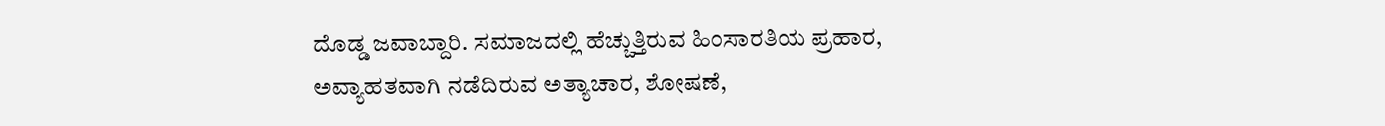ದೊಡ್ಡ ಜವಾಬ್ದಾರಿ. ಸಮಾಜದಲ್ಲಿ ಹೆಚ್ಚುತ್ತಿರುವ ಹಿಂಸಾರತಿಯ ಪ್ರಹಾರ, ಅವ್ಯಾಹತವಾಗಿ ನಡೆದಿರುವ ಅತ್ಯಾಚಾರ, ಶೋಷಣೆ,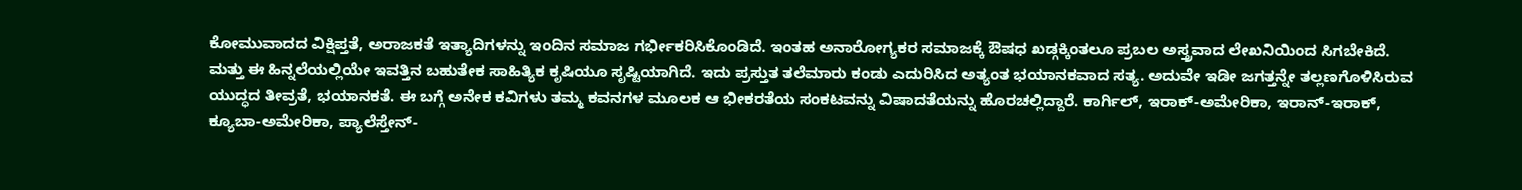ಕೋಮುವಾದದ ವಿಕ್ಷಿಪ್ತತೆ, ಅರಾಜಕತೆ ಇತ್ಯಾದಿಗಳನ್ನು ಇಂದಿನ ಸಮಾಜ ಗರ್ಭೀಕರಿಸಿಕೊಂಡಿದೆ. ಇಂತಹ ಅನಾರೋಗ್ಯಕರ ಸಮಾಜಕ್ಕೆ ಔಷಧ ಖಡ್ಗಕ್ಕಿಂತಲೂ ಪ್ರಬಲ ಅಸ್ತ್ರವಾದ ಲೇಖನಿಯಿಂದ ಸಿಗಬೇಕಿದೆ. ಮತ್ತು ಈ ಹಿನ್ನಲೆಯಲ್ಲಿಯೇ ಇವತ್ತಿನ ಬಹುತೇಕ ಸಾಹಿತ್ಯಿಕ ಕೃಷಿಯೂ ಸೃಷ್ಟಿಯಾಗಿದೆ. ಇದು ಪ್ರಸ್ತುತ ತಲೆಮಾರು ಕಂಡು ಎದುರಿಸಿದ ಅತ್ಯಂತ ಭಯಾನಕವಾದ ಸತ್ಯ. ಅದುವೇ ಇಡೀ ಜಗತ್ತನ್ನೇ ತಲ್ಲಣಗೊಳಿಸಿರುವ ಯುದ್ಧದ ತೀವ್ರತೆ, ಭಯಾನಕತೆ. ಈ ಬಗ್ಗೆ ಅನೇಕ ಕವಿಗಳು ತಮ್ಮ ಕವನಗಳ ಮೂಲಕ ಆ ಭೀಕರತೆಯ ಸಂಕಟವನ್ನು ವಿಷಾದತೆಯನ್ನು ಹೊರಚಲ್ಲಿದ್ದಾರೆ. ಕಾರ್ಗಿಲ್, ಇರಾಕ್-ಅಮೇರಿಕಾ, ಇರಾನ್-ಇರಾಕ್, ಕ್ಯೂಬಾ-ಅಮೇರಿಕಾ, ಪ್ಯಾಲೆಸ್ತೇನ್-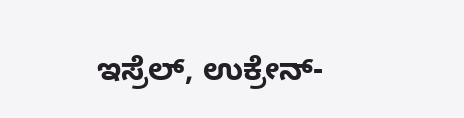ಇಸ್ರೆಲ್, ಉಕ್ರೇನ್-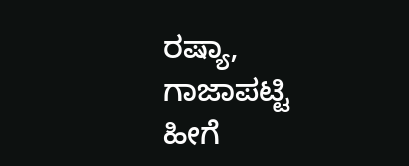ರಷ್ಯಾ, ಗಾಜಾಪಟ್ಟಿ ಹೀಗೆ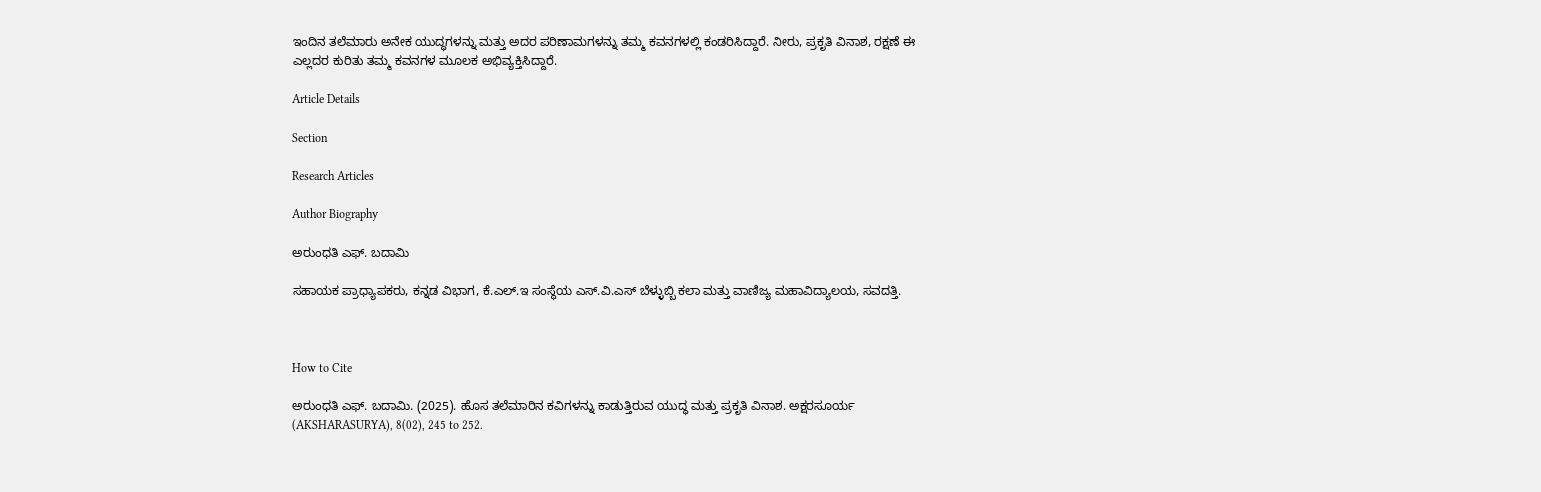ಇಂದಿನ ತಲೆಮಾರು ಅನೇಕ ಯುದ್ಧಗಳನ್ನು ಮತ್ತು ಅದರ ಪರಿಣಾಮಗಳನ್ನು ತಮ್ಮ ಕವನಗಳಲ್ಲಿ ಕಂಡರಿಸಿದ್ದಾರೆ. ನೀರು, ಪ್ರಕೃತಿ ವಿನಾಶ, ರಕ್ಷಣೆ ಈ ಎಲ್ಲದರ ಕುರಿತು ತಮ್ಮ ಕವನಗಳ ಮೂಲಕ ಅಭಿವ್ಯಕ್ತಿಸಿದ್ದಾರೆ.

Article Details

Section

Research Articles

Author Biography

ಅರುಂಧತಿ ಎಫ್. ಬದಾಮಿ

ಸಹಾಯಕ ಪ್ರಾಧ್ಯಾಪಕರು, ಕನ್ನಡ ವಿಭಾಗ, ಕೆ.ಎಲ್.ಇ ಸಂಸ್ಥೆಯ ಎಸ್.ವಿ.ಎಸ್ ಬೆಳ್ಳುಬ್ಬಿ ಕಲಾ ಮತ್ತು ವಾಣಿಜ್ಯ ಮಹಾವಿದ್ಯಾಲಯ, ಸವದತ್ತಿ.



How to Cite

ಅರುಂಧತಿ ಎಫ್. ಬದಾಮಿ. (2025). ಹೊಸ ತಲೆಮಾರಿನ ಕವಿಗಳನ್ನು ಕಾಡುತ್ತಿರುವ ಯುದ್ಧ ಮತ್ತು ಪ್ರಕೃತಿ ವಿನಾಶ. ಅಕ್ಷರಸೂರ್ಯ (AKSHARASURYA), 8(02), 245 to 252.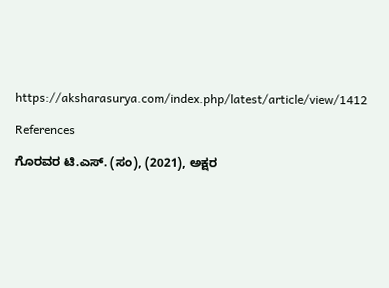https://aksharasurya.com/index.php/latest/article/view/1412

References

ಗೊರವರ ಟಿ.ಎಸ್. (ಸಂ), (2021), ಅಕ್ಷರ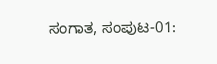ಸಂಗಾತ, ಸಂಪುಟ-01: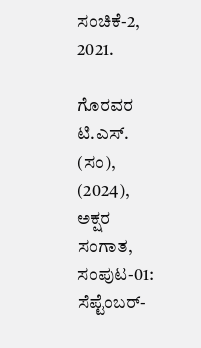ಸಂಚಿಕೆ-2, 2021.

ಗೊರವರ ಟಿ.ಎಸ್. (ಸಂ), (2024), ಅಕ್ಷರ ಸಂಗಾತ, ಸಂಪುಟ-01: ಸೆಪ್ಟೆಂಬರ್-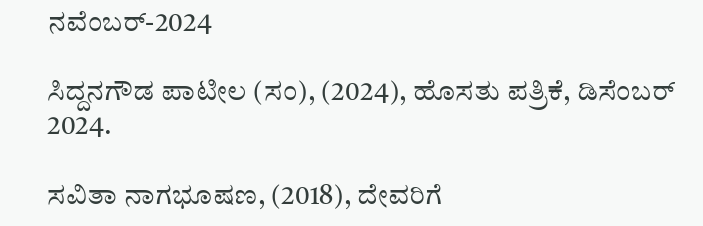ನವೆಂಬರ್-2024

ಸಿದ್ದನಗೌಡ ಪಾಟೀಲ (ಸಂ), (2024), ಹೊಸತು ಪತ್ರಿಕೆ, ಡಿಸೆಂಬರ್ 2024.

ಸವಿತಾ ನಾಗಭೂಷಣ, (2018), ದೇವರಿಗೆ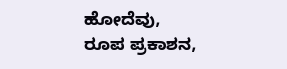ಹೋದೆವು, ರೂಪ ಪ್ರಕಾಶನ,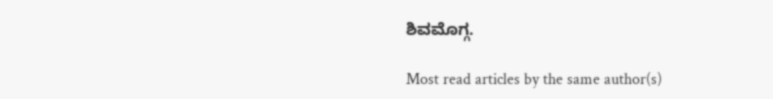ಶಿವಮೊಗ್ಗ.

Most read articles by the same author(s)